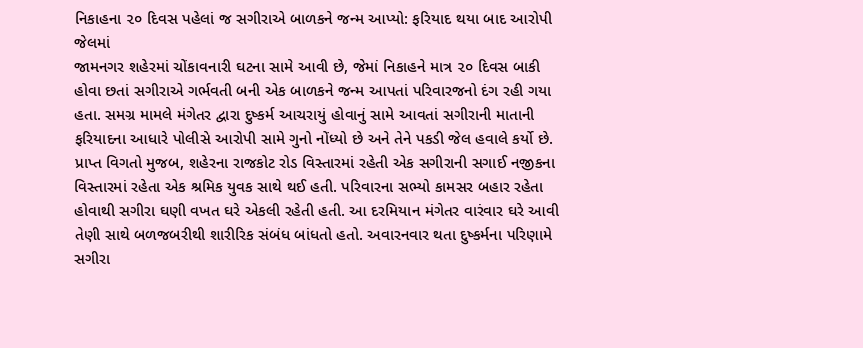નિકાહના ૨૦ દિવસ પહેલાં જ સગીરાએ બાળકને જન્મ આપ્યો: ફરિયાદ થયા બાદ આરોપી જેલમાં
જામનગર શહેરમાં ચોંકાવનારી ઘટના સામે આવી છે, જેમાં નિકાહને માત્ર ૨૦ દિવસ બાકી હોવા છતાં સગીરાએ ગર્ભવતી બની એક બાળકને જન્મ આપતાં પરિવારજનો દંગ રહી ગયા હતા. સમગ્ર મામલે મંગેતર દ્વારા દુષ્કર્મ આચરાયું હોવાનું સામે આવતાં સગીરાની માતાની ફરિયાદના આધારે પોલીસે આરોપી સામે ગુનો નોંધ્યો છે અને તેને પકડી જેલ હવાલે કર્યો છે.
પ્રાપ્ત વિગતો મુજબ, શહેરના રાજકોટ રોડ વિસ્તારમાં રહેતી એક સગીરાની સગાઈ નજીકના વિસ્તારમાં રહેતા એક શ્રમિક યુવક સાથે થઈ હતી. પરિવારના સભ્યો કામસર બહાર રહેતા હોવાથી સગીરા ઘણી વખત ઘરે એકલી રહેતી હતી. આ દરમિયાન મંગેતર વારંવાર ઘરે આવી તેણી સાથે બળજબરીથી શારીરિક સંબંધ બાંધતો હતો. અવારનવાર થતા દુષ્કર્મના પરિણામે સગીરા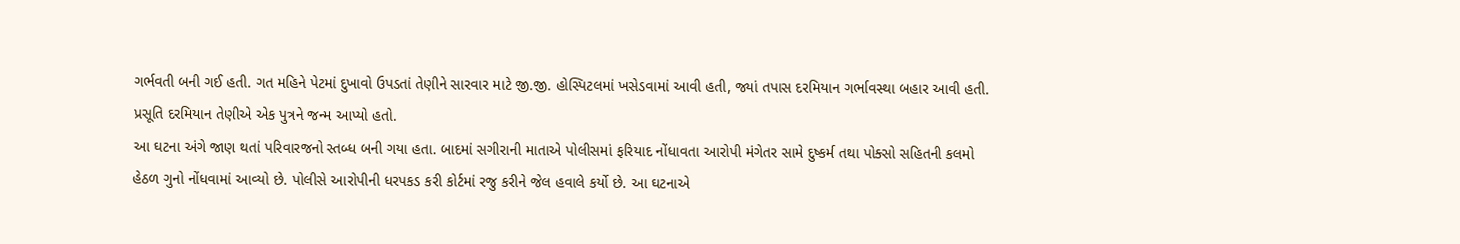ગર્ભવતી બની ગઈ હતી. ગત મહિને પેટમાં દુખાવો ઉપડતાં તેણીને સારવાર માટે જી.જી. હોસ્પિટલમાં ખસેડવામાં આવી હતી, જ્યાં તપાસ દરમિયાન ગર્ભાવસ્થા બહાર આવી હતી. પ્રસૂતિ દરમિયાન તેણીએ એક પુત્રને જન્મ આપ્યો હતો.
આ ઘટના અંગે જાણ થતાં પરિવારજનો સ્તબ્ધ બની ગયા હતા. બાદમાં સગીરાની માતાએ પોલીસમાં ફરિયાદ નોંધાવતા આરોપી મંગેતર સામે દુષ્કર્મ તથા પોક્સો સહિતની કલમો હેઠળ ગુનો નોંધવામાં આવ્યો છે. પોલીસે આરોપીની ધરપકડ કરી કોર્ટમાં રજુ કરીને જેલ હવાલે કર્યો છે. આ ઘટનાએ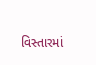વિસ્તારમાં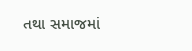તથા સમાજમાં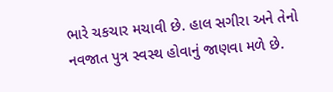ભારે ચકચાર મચાવી છે. હાલ સગીરા અને તેનો નવજાત પુત્ર સ્વસ્થ હોવાનું જાણવા મળે છે.